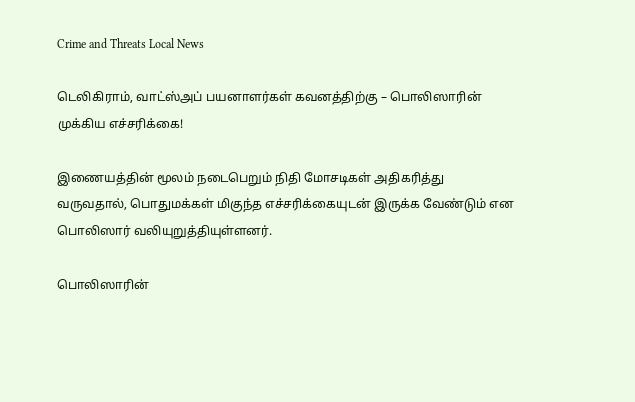Crime and Threats Local News

டெலிகிராம், வாட்ஸ்அப் பயனாளர்கள் கவனத்திற்கு – பொலிஸாரின் முக்கிய எச்சரிக்கை!

இணையத்தின் மூலம் நடைபெறும் நிதி மோசடிகள் அதிகரித்து வருவதால், பொதுமக்கள் மிகுந்த எச்சரிக்கையுடன் இருக்க வேண்டும் என பொலிஸார் வலியுறுத்தியுள்ளனர்.

பொலிஸாரின்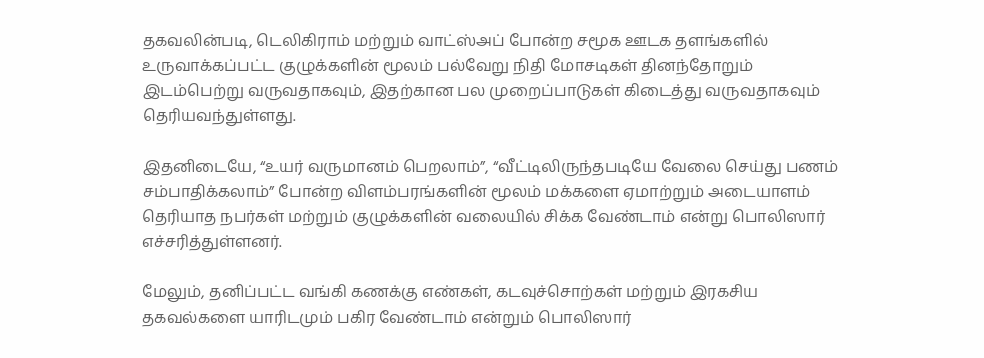தகவலின்படி, டெலிகிராம் மற்றும் வாட்ஸ்அப் போன்ற சமூக ஊடக தளங்களில் உருவாக்கப்பட்ட குழுக்களின் மூலம் பல்வேறு நிதி மோசடிகள் தினந்தோறும் இடம்பெற்று வருவதாகவும், இதற்கான பல முறைப்பாடுகள் கிடைத்து வருவதாகவும் தெரியவந்துள்ளது.

இதனிடையே, “உயர் வருமானம் பெறலாம்”, “வீட்டிலிருந்தபடியே வேலை செய்து பணம் சம்பாதிக்கலாம்” போன்ற விளம்பரங்களின் மூலம் மக்களை ஏமாற்றும் அடையாளம் தெரியாத நபர்கள் மற்றும் குழுக்களின் வலையில் சிக்க வேண்டாம் என்று பொலிஸார் எச்சரித்துள்ளனர்.

மேலும், தனிப்பட்ட வங்கி கணக்கு எண்கள், கடவுச்சொற்கள் மற்றும் இரகசிய தகவல்களை யாரிடமும் பகிர வேண்டாம் என்றும் பொலிஸார்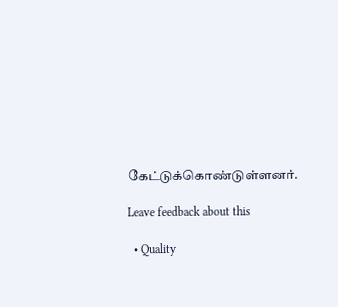கேட்டுக்கொண்டுள்ளனர்.

Leave feedback about this

  • Quality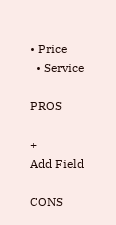• Price
  • Service

PROS

+
Add Field

CONS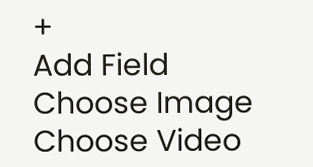+
Add Field
Choose Image
Choose Video